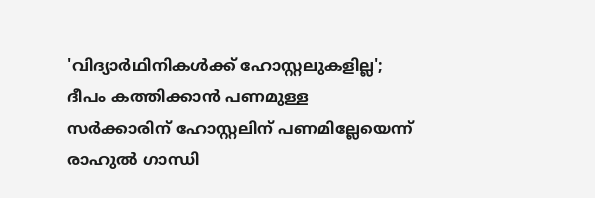'വിദ്യാർഥിനികൾക്ക് ഹോസ്റ്റലുകളില്ല'; ദീപം കത്തിക്കാൻ പണമുള്ള സർക്കാരിന് ഹോസ്റ്റലിന് പണമില്ലേയെന്ന് രാഹുൽ ഗാന്ധി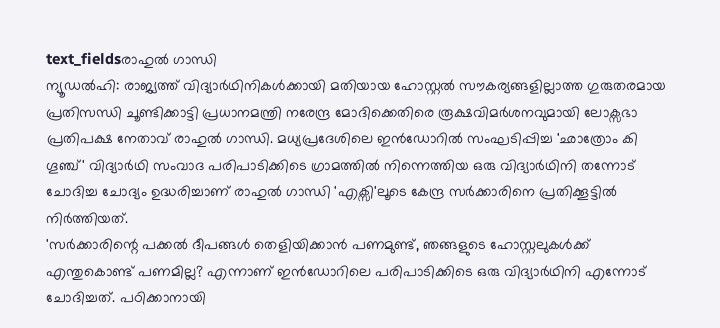text_fieldsരാഹുൽ ഗാന്ധി
ന്യൂഡൽഹി: രാജ്യത്ത് വിദ്യാർഥിനികൾക്കായി മതിയായ ഹോസ്റ്റൽ സൗകര്യങ്ങളില്ലാത്ത ഗുരുതരമായ പ്രതിസന്ധി ചൂണ്ടിക്കാട്ടി പ്രധാനമന്ത്രി നരേന്ദ്ര മോദിക്കെതിരെ രൂക്ഷവിമർശനവുമായി ലോക്സഭാ പ്രതിപക്ഷ നേതാവ് രാഹുൽ ഗാന്ധി. മധ്യപ്രദേശിലെ ഇൻഡോറിൽ സംഘടിപ്പിച്ച 'ഛാത്രോം കി ഗൂഞ്ച്' വിദ്യാർഥി സംവാദ പരിപാടിക്കിടെ ഗ്രാമത്തിൽ നിന്നെത്തിയ ഒരു വിദ്യാർഥിനി തന്നോട് ചോദിച്ച ചോദ്യം ഉദ്ധരിച്ചാണ് രാഹുൽ ഗാന്ധി 'എക്സി'ലൂടെ കേന്ദ്ര സർക്കാരിനെ പ്രതിക്കൂട്ടിൽ നിർത്തിയത്.
'സർക്കാരിന്റെ പക്കൽ ദീപങ്ങൾ തെളിയിക്കാൻ പണമുണ്ട്, ഞങ്ങളുടെ ഹോസ്റ്റലുകൾക്ക് എന്തുകൊണ്ട് പണമില്ല? എന്നാണ് ഇൻഡോറിലെ പരിപാടിക്കിടെ ഒരു വിദ്യാർഥിനി എന്നോട് ചോദിച്ചത്. പഠിക്കാനായി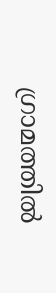ഗ്രാമത്തിൽ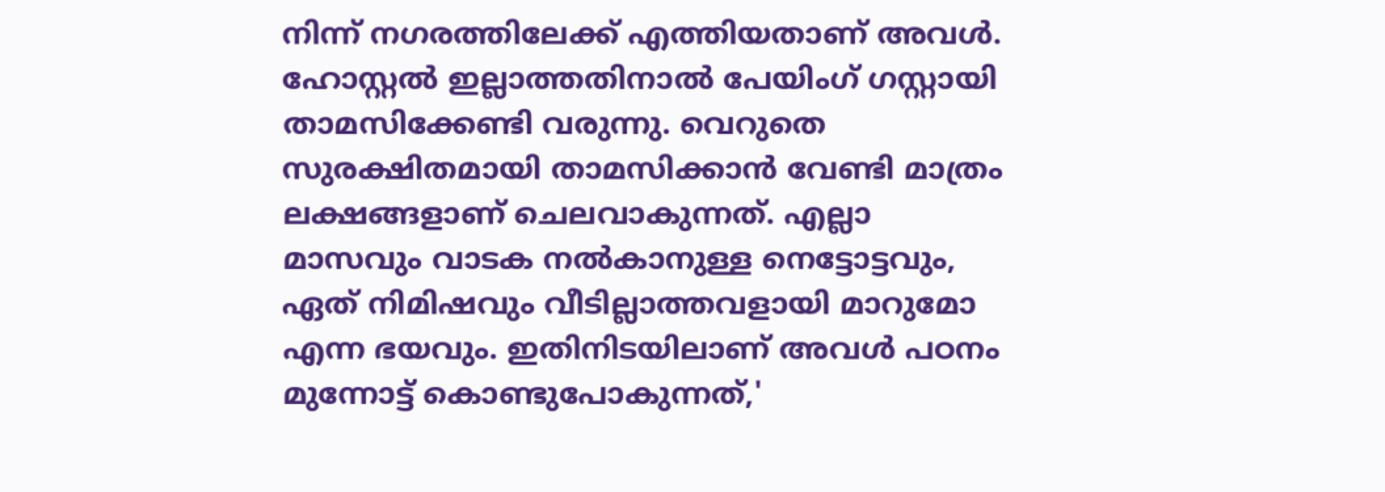നിന്ന് നഗരത്തിലേക്ക് എത്തിയതാണ് അവൾ. ഹോസ്റ്റൽ ഇല്ലാത്തതിനാൽ പേയിംഗ് ഗസ്റ്റായി താമസിക്കേണ്ടി വരുന്നു. വെറുതെ സുരക്ഷിതമായി താമസിക്കാൻ വേണ്ടി മാത്രം ലക്ഷങ്ങളാണ് ചെലവാകുന്നത്. എല്ലാ മാസവും വാടക നൽകാനുള്ള നെട്ടോട്ടവും, ഏത് നിമിഷവും വീടില്ലാത്തവളായി മാറുമോ എന്ന ഭയവും. ഇതിനിടയിലാണ് അവൾ പഠനം മുന്നോട്ട് കൊണ്ടുപോകുന്നത്,'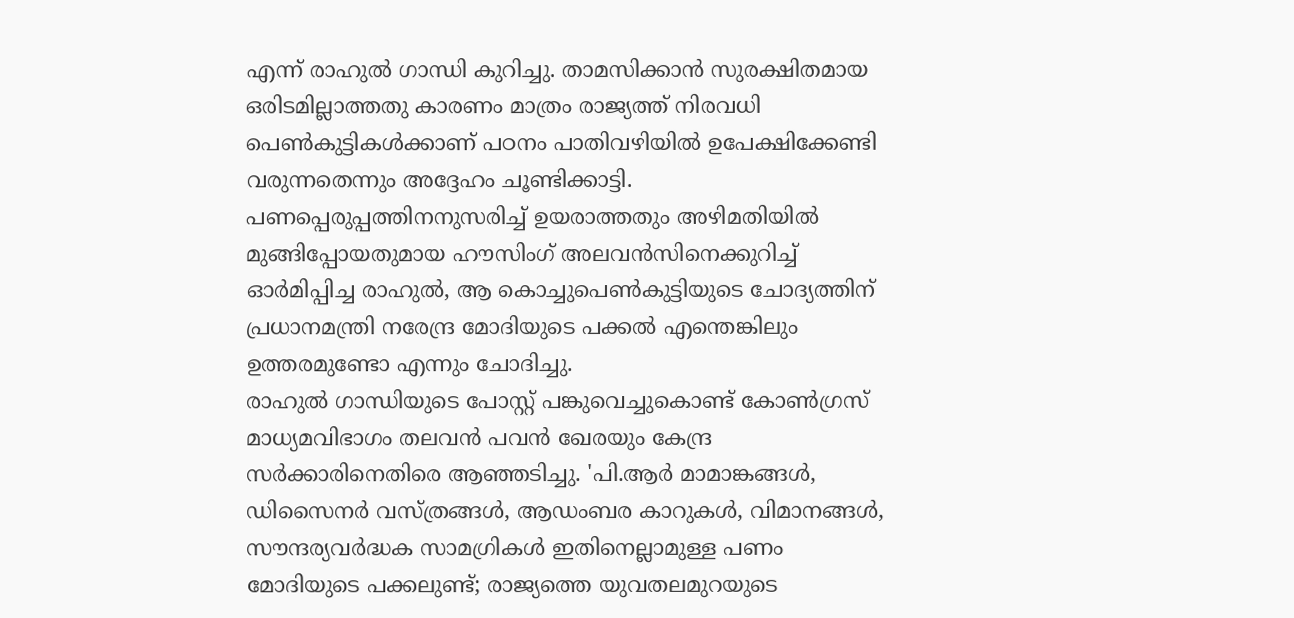എന്ന് രാഹുൽ ഗാന്ധി കുറിച്ചു. താമസിക്കാൻ സുരക്ഷിതമായ ഒരിടമില്ലാത്തതു കാരണം മാത്രം രാജ്യത്ത് നിരവധി പെൺകുട്ടികൾക്കാണ് പഠനം പാതിവഴിയിൽ ഉപേക്ഷിക്കേണ്ടി വരുന്നതെന്നും അദ്ദേഹം ചൂണ്ടിക്കാട്ടി. പണപ്പെരുപ്പത്തിനനുസരിച്ച് ഉയരാത്തതും അഴിമതിയിൽ മുങ്ങിപ്പോയതുമായ ഹൗസിംഗ് അലവൻസിനെക്കുറിച്ച് ഓർമിപ്പിച്ച രാഹുൽ, ആ കൊച്ചുപെൺകുട്ടിയുടെ ചോദ്യത്തിന് പ്രധാനമന്ത്രി നരേന്ദ്ര മോദിയുടെ പക്കൽ എന്തെങ്കിലും ഉത്തരമുണ്ടോ എന്നും ചോദിച്ചു.
രാഹുൽ ഗാന്ധിയുടെ പോസ്റ്റ് പങ്കുവെച്ചുകൊണ്ട് കോൺഗ്രസ് മാധ്യമവിഭാഗം തലവൻ പവൻ ഖേരയും കേന്ദ്ര സർക്കാരിനെതിരെ ആഞ്ഞടിച്ചു. 'പി.ആർ മാമാങ്കങ്ങൾ, ഡിസൈനർ വസ്ത്രങ്ങൾ, ആഡംബര കാറുകൾ, വിമാനങ്ങൾ, സൗന്ദര്യവർദ്ധക സാമഗ്രികൾ ഇതിനെല്ലാമുള്ള പണം മോദിയുടെ പക്കലുണ്ട്; രാജ്യത്തെ യുവതലമുറയുടെ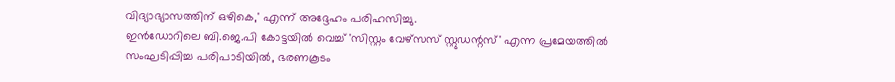വിദ്യാഭ്യാസത്തിന് ഒഴികെ,' എന്ന് അദ്ദേഹം പരിഹസിച്ചു.
ഇൻഡോറിലെ ബി.ജെ.പി കോട്ടയിൽ വെച്ച് 'സിസ്റ്റം വേഴ്സസ് സ്റ്റുഡന്റസ്' എന്ന പ്രമേയത്തിൽ സംഘടിപ്പിച്ച പരിപാടിയിൽ, ഭരണകൂടം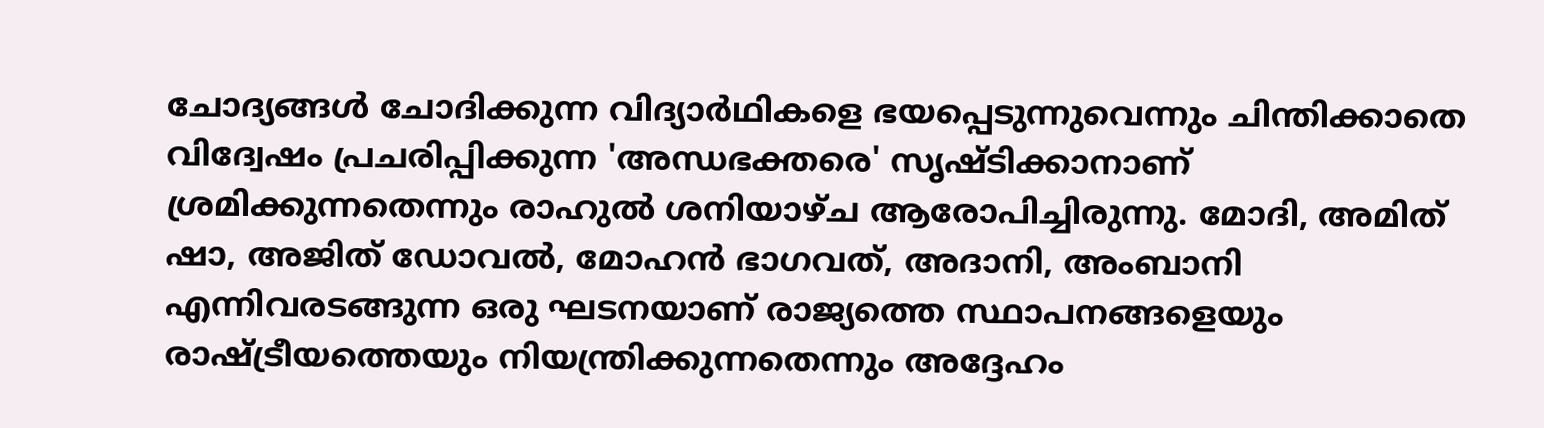ചോദ്യങ്ങൾ ചോദിക്കുന്ന വിദ്യാർഥികളെ ഭയപ്പെടുന്നുവെന്നും ചിന്തിക്കാതെ വിദ്വേഷം പ്രചരിപ്പിക്കുന്ന 'അന്ധഭക്തരെ' സൃഷ്ടിക്കാനാണ് ശ്രമിക്കുന്നതെന്നും രാഹുൽ ശനിയാഴ്ച ആരോപിച്ചിരുന്നു. മോദി, അമിത് ഷാ, അജിത് ഡോവൽ, മോഹൻ ഭാഗവത്, അദാനി, അംബാനി എന്നിവരടങ്ങുന്ന ഒരു ഘടനയാണ് രാജ്യത്തെ സ്ഥാപനങ്ങളെയും രാഷ്ട്രീയത്തെയും നിയന്ത്രിക്കുന്നതെന്നും അദ്ദേഹം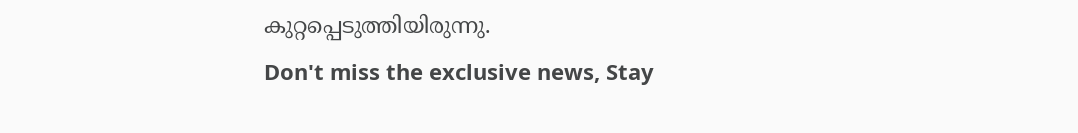കുറ്റപ്പെടുത്തിയിരുന്നു.
Don't miss the exclusive news, Stay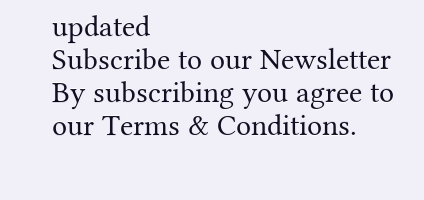updated
Subscribe to our Newsletter
By subscribing you agree to our Terms & Conditions.